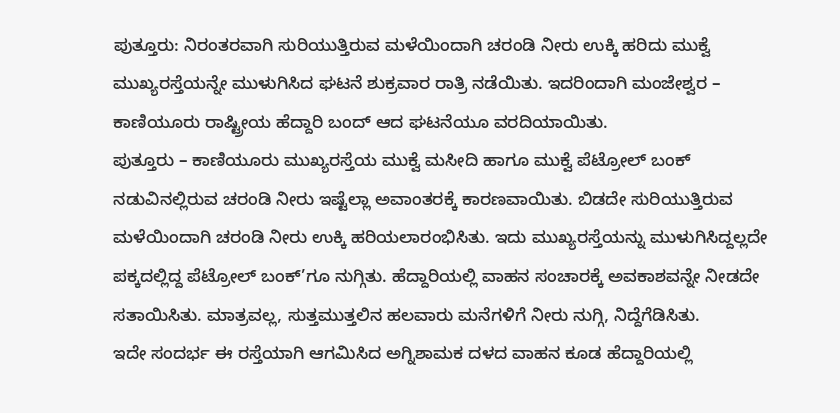ಪುತ್ತೂರು: ನಿರಂತರವಾಗಿ ಸುರಿಯುತ್ತಿರುವ ಮಳೆಯಿಂದಾಗಿ ಚರಂಡಿ ನೀರು ಉಕ್ಕಿ ಹರಿದು ಮುಕ್ವೆ ಮುಖ್ಯರಸ್ತೆಯನ್ನೇ ಮುಳುಗಿಸಿದ ಘಟನೆ ಶುಕ್ರವಾರ ರಾತ್ರಿ ನಡೆಯಿತು. ಇದರಿಂದಾಗಿ ಮಂಜೇಶ್ವರ – ಕಾಣಿಯೂರು ರಾಷ್ಟ್ರೀಯ ಹೆದ್ದಾರಿ ಬಂದ್ ಆದ ಘಟನೆಯೂ ವರದಿಯಾಯಿತು.
ಪುತ್ತೂರು – ಕಾಣಿಯೂರು ಮುಖ್ಯರಸ್ತೆಯ ಮುಕ್ವೆ ಮಸೀದಿ ಹಾಗೂ ಮುಕ್ವೆ ಪೆಟ್ರೋಲ್ ಬಂಕ್ ನಡುವಿನಲ್ಲಿರುವ ಚರಂಡಿ ನೀರು ಇಷ್ಟೆಲ್ಲಾ ಅವಾಂತರಕ್ಕೆ ಕಾರಣವಾಯಿತು. ಬಿಡದೇ ಸುರಿಯುತ್ತಿರುವ ಮಳೆಯಿಂದಾಗಿ ಚರಂಡಿ ನೀರು ಉಕ್ಕಿ ಹರಿಯಲಾರಂಭಿಸಿತು. ಇದು ಮುಖ್ಯರಸ್ತೆಯನ್ನು ಮುಳುಗಿಸಿದ್ದಲ್ಲದೇ ಪಕ್ಕದಲ್ಲಿದ್ದ ಪೆಟ್ರೋಲ್ ಬಂಕ್’ಗೂ ನುಗ್ಗಿತು. ಹೆದ್ದಾರಿಯಲ್ಲಿ ವಾಹನ ಸಂಚಾರಕ್ಕೆ ಅವಕಾಶವನ್ನೇ ನೀಡದೇ ಸತಾಯಿಸಿತು. ಮಾತ್ರವಲ್ಲ, ಸುತ್ತಮುತ್ತಲಿನ ಹಲವಾರು ಮನೆಗಳಿಗೆ ನೀರು ನುಗ್ಗಿ, ನಿದ್ದೆಗೆಡಿಸಿತು.
ಇದೇ ಸಂದರ್ಭ ಈ ರಸ್ತೆಯಾಗಿ ಆಗಮಿಸಿದ ಅಗ್ನಿಶಾಮಕ ದಳದ ವಾಹನ ಕೂಡ ಹೆದ್ದಾರಿಯಲ್ಲಿ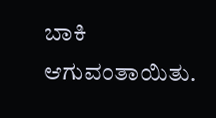ಬಾಕಿ ಆಗುವಂತಾಯಿತು.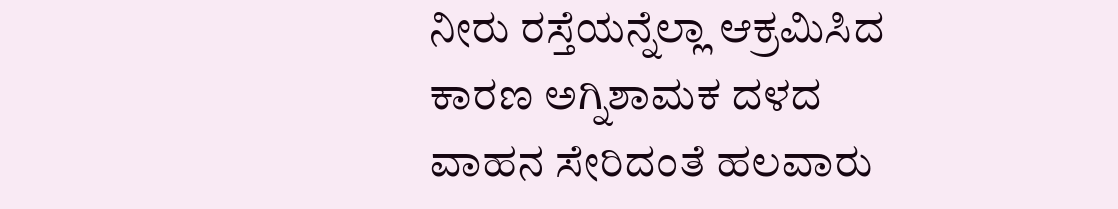ನೀರು ರಸ್ತೆಯನ್ನೆಲ್ಲಾ ಆಕ್ರಮಿಸಿದ ಕಾರಣ ಅಗ್ನಿಶಾಮಕ ದಳದ ವಾಹನ ಸೇರಿದಂತೆ ಹಲವಾರು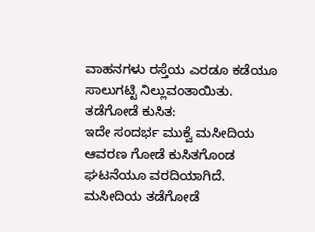ವಾಹನಗಳು ರಸ್ತೆಯ ಎರಡೂ ಕಡೆಯೂ ಸಾಲುಗಟ್ಟಿ ನಿಲ್ಲುವಂತಾಯಿತು.
ತಡೆಗೋಡೆ ಕುಸಿತ:
ಇದೇ ಸಂದರ್ಭ ಮುಕ್ವೆ ಮಸೀದಿಯ ಆವರಣ ಗೋಡೆ ಕುಸಿತಗೊಂಡ ಘಟನೆಯೂ ವರದಿಯಾಗಿದೆ. ಮಸೀದಿಯ ತಡೆಗೋಡೆ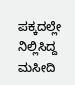ಪಕ್ಕದಲ್ಲೇ ನಿಲ್ಲಿಸಿದ್ದ ಮಸೀದಿ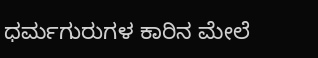ಧರ್ಮಗುರುಗಳ ಕಾರಿನ ಮೇಲೆ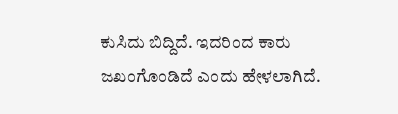ಕುಸಿದು ಬಿದ್ದಿದೆ. ಇದರಿಂದ ಕಾರು ಜಖಂಗೊಂಡಿದೆ ಎಂದು ಹೇಳಲಾಗಿದೆ.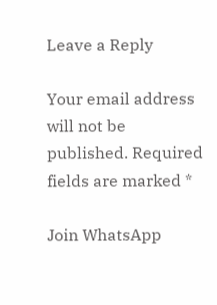Leave a Reply

Your email address will not be published. Required fields are marked *

Join WhatsApp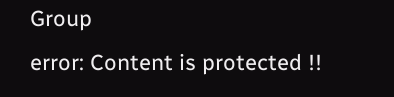Group
error: Content is protected !!